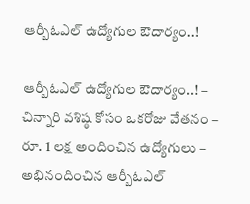ఆర్బీఓఎల్ ఉద్యోగుల ఔదార్యం..!

ఆర్బీఓఎల్ ఉద్యోగుల ఔదార్యం..! – చిన్నారి వశిష్ఠ కోసం ఒకరోజు వేతనం – రూ. 1 లక్ష అందించిన ఉద్యోగులు – అభినందించిన ఆర్బీఓఎల్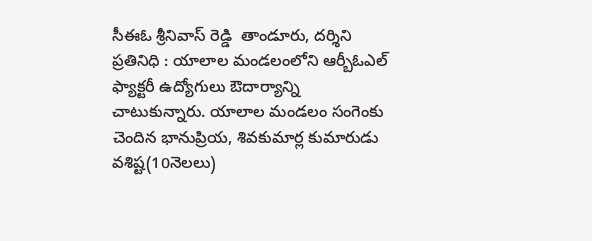సీఈఓ శ్రీనివాస్ రెడ్డి  తాండూరు, దర్శిని ప్రతినిధి : యాలాల మండలంలోని ఆర్బీఓఎల్ ఫ్యాక్టరీ ఉద్యోగులు ఔదార్యాన్ని చాటుకున్నారు. యాలాల మండలం సంగెంకు చెందిన భానుప్రియ, శివకుమార్ల కుమారుడు వశిష్ట(10నెలలు)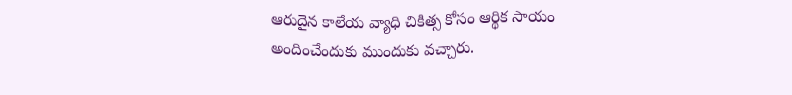ఆరుదైన కాలేయ వ్యాధి చికిత్స కోసం ఆర్థిక సాయం అందించేందుకు ముందుకు వచ్చారు.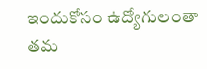ఇందుకోసం ఉద్యోగులంతా తమ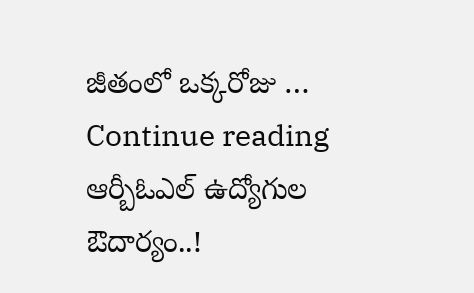జీతంలో ఒక్కరోజు … Continue reading ఆర్బీఓఎల్ ఉద్యోగుల ఔదార్యం..!